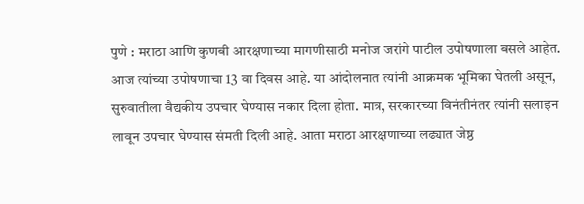पुणे : मराठा आणि कुणबी आरक्षणाच्या मागणीसाठी मनोज जरांगे पाटील उपोषणाला बसले आहेत. आज त्यांच्या उपोषणाचा 13 वा दिवस आहे. या आंदोलनात त्यांनी आक्रमक भूमिका घेतली असून, सुरुवातीला वैद्यकीय उपचार घेण्यास नकार दिला होता. मात्र, सरकारच्या विनंतीनंतर त्यांनी सलाइन लावून उपचार घेण्यास संमती दिली आहे. आता मराठा आरक्षणाच्या लढ्यात जेष्ठ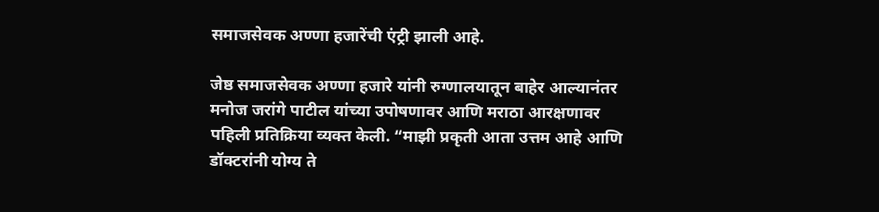समाजसेवक अण्णा हजारेंची एंट्री झाली आहे.

जेष्ठ समाजसेवक अण्णा हजारे यांनी रुग्णालयातून बाहेर आल्यानंतर मनोज जरांगे पाटील यांच्या उपोषणावर आणि मराठा आरक्षणावर पहिली प्रतिक्रिया व्यक्त केली. “माझी प्रकृती आता उत्तम आहे आणि डॉक्टरांनी योग्य ते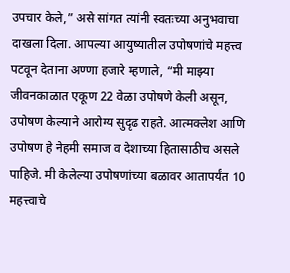उपचार केले,” असे सांगत त्यांनी स्वतःच्या अनुभवाचा दाखला दिला. आपल्या आयुष्यातील उपोषणांचे महत्त्व पटवून देताना अण्णा हजारे म्हणाले, “मी माझ्या जीवनकाळात एकूण 22 वेळा उपोषणे केली असून, उपोषण केल्याने आरोग्य सुदृढ राहते. आत्मक्लेश आणि उपोषण हे नेहमी समाज व देशाच्या हितासाठीच असले पाहिजे. मी केलेल्या उपोषणांच्या बळावर आतापर्यंत 10 महत्त्वाचे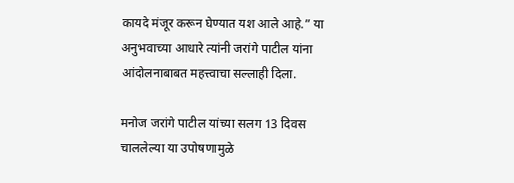कायदे मंजूर करून घेण्यात यश आले आहे.” या अनुभवाच्या आधारे त्यांनी जरांगे पाटील यांना आंदोलनाबाबत महत्त्वाचा सल्लाही दिला.

मनोज जरांगे पाटील यांच्या सलग 13 दिवस चाललेल्या या उपोषणामुळे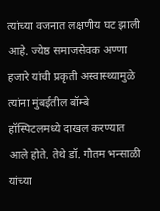त्यांच्या वजनात लक्षणीय घट झाली आहे. ज्येष्ठ समाजसेवक अण्णा हजारे यांची प्रकृती अस्वास्थ्यामुळे त्यांना मुंबईतील बॉम्बे हॉस्पिटलमध्ये दाखल करण्यात आले होते. तेथे डॉ. गौतम भन्साळी यांच्या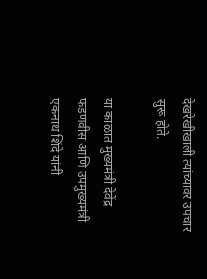देखरेखीखाली त्यांच्यावर उपचार सुरू होते.

या काळात मुख्यमंत्री देवेंद्र फडणवीस आणि उपमुख्यमंत्री एकनाथ शिंदे यांनी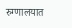रुग्णालयात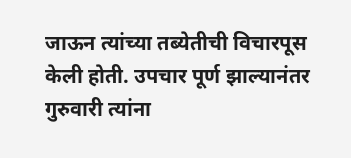जाऊन त्यांच्या तब्येतीची विचारपूस केली होती. उपचार पूर्ण झाल्यानंतर गुरुवारी त्यांना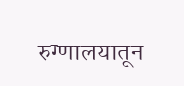रुग्णालयातून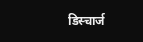डिस्चार्ज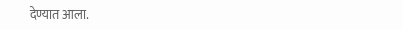देण्यात आला.